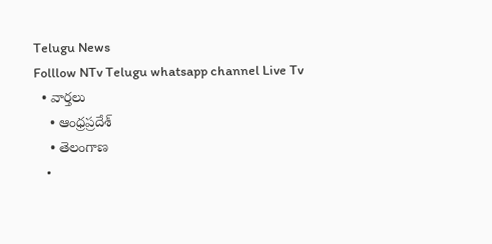Telugu News
Folllow NTv Telugu whatsapp channel Live Tv
  • వార్తలు
    • ఆంధ్రప్రదేశ్
    • తెలంగాణ
    •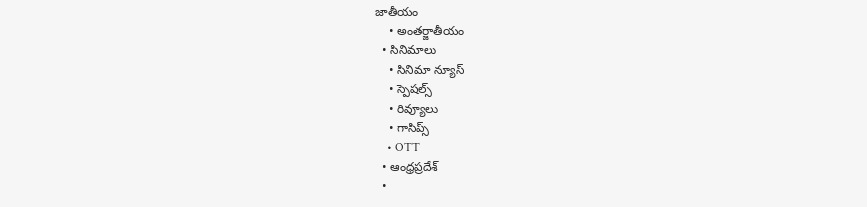జాతీయం
    • అంతర్జాతీయం
  • సినిమాలు
    • సినిమా న్యూస్
    • స్పెషల్స్
    • రివ్యూలు
    • గాసిప్స్
    • OTT
  • ఆంధ్రప్రదేశ్
  •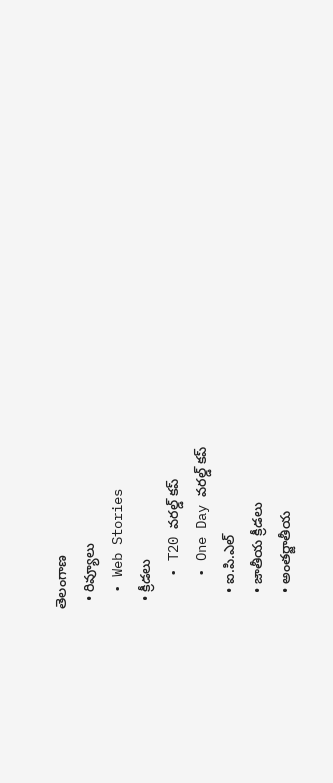తెలంగాణ
  • రివ్యూలు
  • Web Stories
  • క్రీడలు
    • T20 వరల్డ్ కప్
    • One Day వరల్డ్ కప్
    • ఐ.పి.ఎల్
    • జాతీయ క్రీడలు
    • అంతర్జాతీయ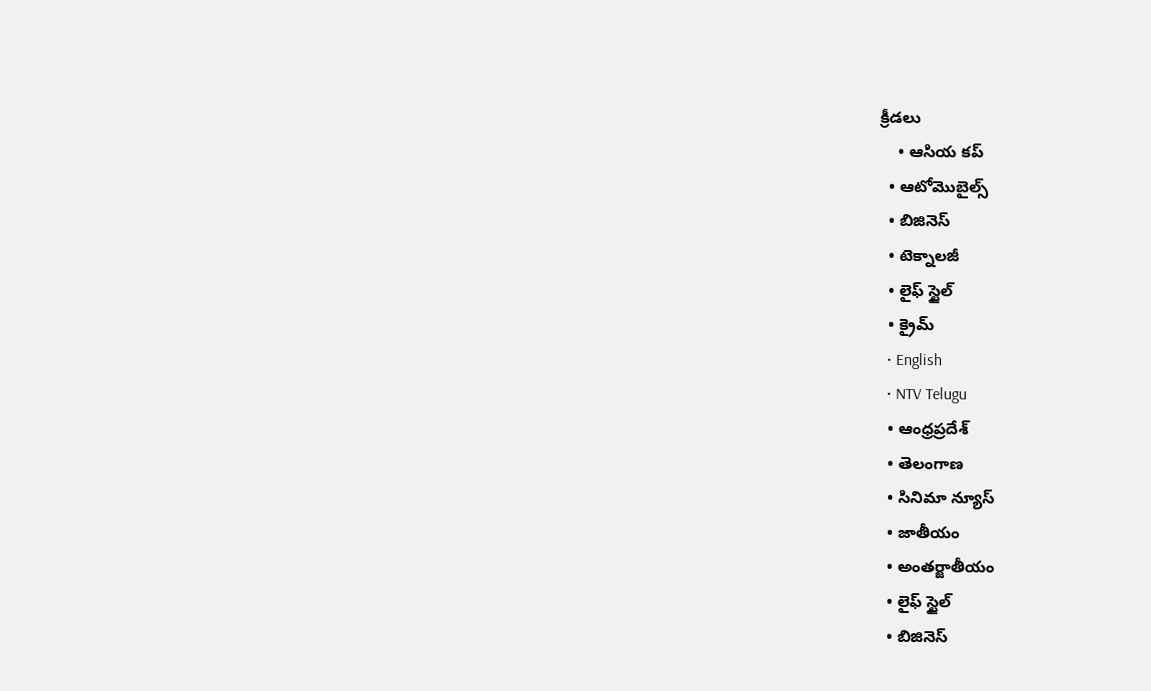క్రీడలు
    • ఆసియ కప్
  • ఆటోమొబైల్స్
  • బిజినెస్‌
  • టెక్నాలజీ
  • లైఫ్ స్టైల్
  • క్రైమ్
  • English
  • NTV Telugu
  • ఆంధ్రప్రదేశ్
  • తెలంగాణ
  • సినిమా న్యూస్
  • జాతీయం
  • అంతర్జాతీయం
  • లైఫ్ స్టైల్
  • బిజినెస్‌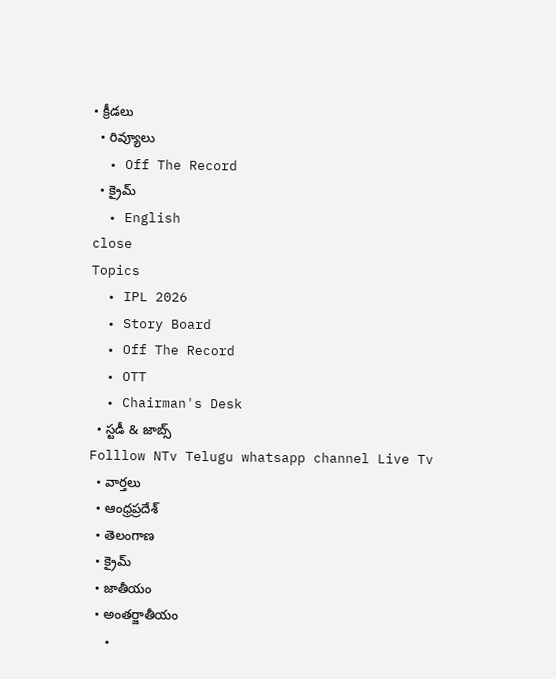• క్రీడలు
  • రివ్యూలు
  • Off The Record
  • క్రైమ్
  • English
close
Topics
  • IPL 2026
  • Story Board
  • Off The Record
  • OTT
  • Chairman's Desk
  • స్టడీ & జాబ్స్
Folllow NTv Telugu whatsapp channel Live Tv
  • వార్తలు
  • ఆంధ్రప్రదేశ్
  • తెలంగాణ
  • క్రైమ్
  • జాతీయం
  • అంతర్జాతీయం
  •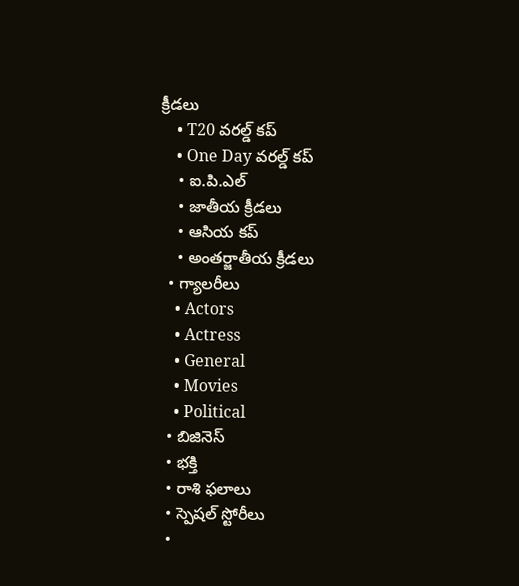క్రీడలు
    • T20 వరల్డ్ కప్
    • One Day వరల్డ్ కప్
    • ఐ.పి.ఎల్
    • జాతీయ క్రీడలు
    • ఆసియ కప్
    • అంతర్జాతీయ క్రీడలు
  • గ్యాలరీలు
    • Actors
    • Actress
    • General
    • Movies
    • Political
  • బిజినెస్‌
  • భక్తి
  • రాశి ఫలాలు
  • స్పెషల్‌ స్టోరీలు
  •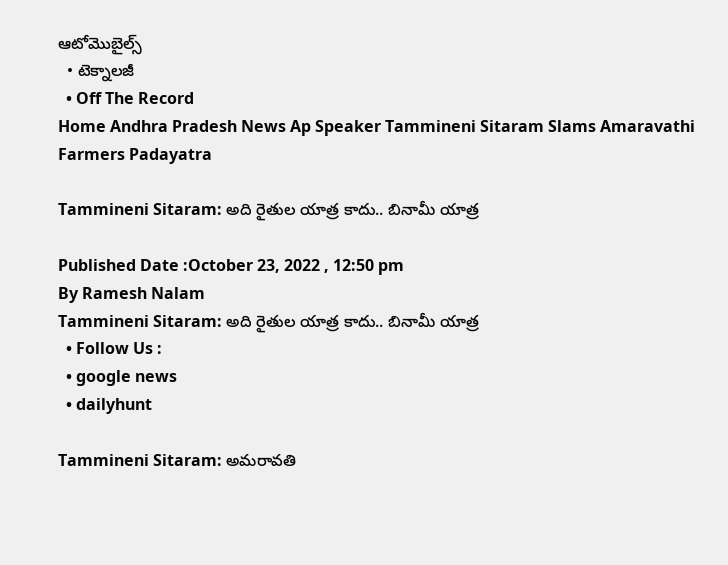ఆటోమొబైల్స్
  • టెక్నాలజీ
  • Off The Record
Home Andhra Pradesh News Ap Speaker Tammineni Sitaram Slams Amaravathi Farmers Padayatra

Tammineni Sitaram: అది రైతుల యాత్ర కాదు.. బినామీ యాత్ర

Published Date :October 23, 2022 , 12:50 pm
By Ramesh Nalam
Tammineni Sitaram: అది రైతుల యాత్ర కాదు.. బినామీ యాత్ర
  • Follow Us :
  • google news
  • dailyhunt

Tammineni Sitaram: అమరావతి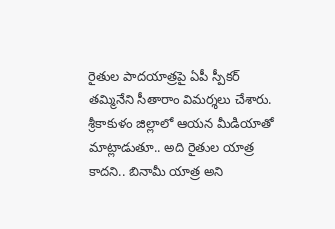రైతుల పాదయాత్రపై ఏపీ స్పీకర్ తమ్మినేని సీతారాం విమర్శలు చేశారు. శ్రీకాకుళం జిల్లాలో ఆయన మీడియాతో మాట్లాడుతూ.. అది రైతుల యాత్ర కాదని.. బినామీ యాత్ర అని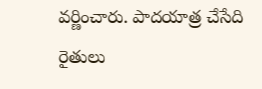వర్ణించారు. పాదయాత్ర చేసేది రైతులు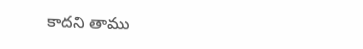కాదని తాము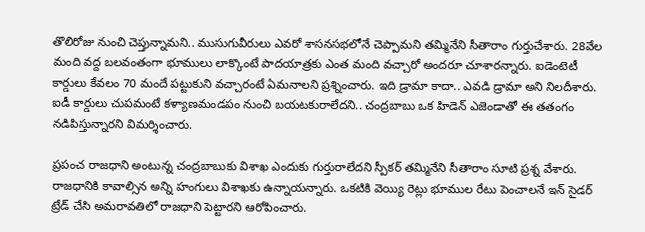తొలిరోజు నుంచి చెప్తున్నామని.. ముసుగువీరులు ఎవరో శాసనసభలోనే చెప్పామని తమ్మినేని సీతారాం గుర్తుచేశారు. 28వేల మంది వద్ద బలవంతంగా భూములు లాక్కొంటే పాదయాత్రకు ఎంత మంది వచ్చారో అందరూ చూశారన్నారు. ఐడెంటెటీ కార్డులు కేవలం 70 మందే పట్టుకుని వచ్చారంటే ఏమనాలని ప్రశ్నించారు. ఇది డ్రామా కాదా.. ఎవడి డ్రామా అని నిలదీశారు. ఐడీ కార్డులు చుపమంటే కళ్యాణమండపం నుంచి బయటకురాలేదని.. చంద్రబాబు ఒక హిడెన్ ఎజెండాతో ఈ తతంగం నడిపిస్తున్నారని విమర్శించారు.

ప్రపంచ రాజధాని అంటున్న చంద్రబాబుకు విశాఖ ఎందుకు గుర్తురాలేదని స్పీకర్ తమ్మినేని సీతారాం సూటి ప్రశ్న వేశారు. రాజధానికి కావాల్సిన అన్ని హంగులు విశాఖకు ఉన్నాయన్నారు. ఒకటికి వెయ్యి రెట్లు భూముల రేటు పెంచాలనే ఇన్ సైడర్ ట్రేడ్ చేసి అమరావతిలో రాజధాని పెట్టారని ఆరోపించారు.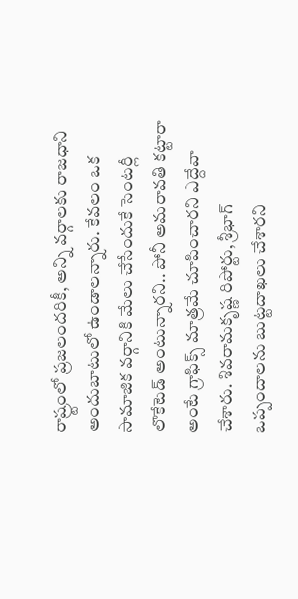రాష్ర్టంలో ప్రజలందరికీ, అన్ని వర్గాలకు రాజధాని అందుబాటులో ఉండాలన్నారు. కేవలం ఒక సామాజిక వర్గానికి మేలు చేసేందుకే సెంటర్లీ లొకేటెడ్ అంటున్నారని.. పోనీ అమరావతి కట్టారా అంటే గ్రాఫిక్స్ మాత్రమే చూపించారని ఎద్దేవా చేశారు. శివరామకృష్ణ రిపోర్టు, శ్రీభాగ్ ఒప్పందాలను బుట్టదాఖలు చేశారని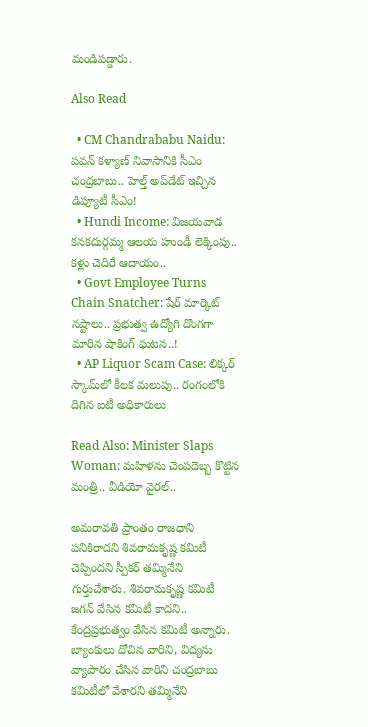మండిపడ్డారు.

Also Read

  • CM Chandrababu Naidu: పవన్ కళ్యాణ్ నివాసానికి సీఎం చంద్రబాబు.. హెల్త్ అప్‌డేట్ ఇచ్చిన డిప్యూటీ సీఎం!
  • Hundi Income: విజయవాడ కనకదుర్గమ్మ ఆలయ హుండీ లెక్కింపు.. కళ్లు చెదిరే ఆదాయం..
  • Govt Employee Turns Chain Snatcher: షేర్ మార్కెట్ నష్టాలు.. ప్రభుత్వ ఉద్యోగి దొంగగా మారిన షాకింగ్ ఘటన..!
  • AP Liquor Scam Case: లిక్కర్ స్కామ్‌లో కీలక మలుపు.. రంగంలోకి దిగిన ఐటీ అధికారులు

Read Also: Minister Slaps Woman: మహిళను చెంపదెబ్బ కొట్టిన మంత్రి.. వీడియో వైరల్..

అమరావతి ప్రాంతం రాజధాని పనికిరాదని శివరామకృష్ణ కమిటీ చెప్పిందని స్పీకర్ తమ్మినేని గుర్తుచేశారు. శివరామకృష్ణ కమిటీ జగన్ వేసిన కమిటీ కాదని.. కేంద్రప్రభుత్వం వేసిన కమిటీ అన్నారు. బ్యాంకులు దోచిన వారిని, విద్యను వ్యాపారం చేసిన వారిని చంద్రబాబు కమిటీలో వేశారని తమ్మినేని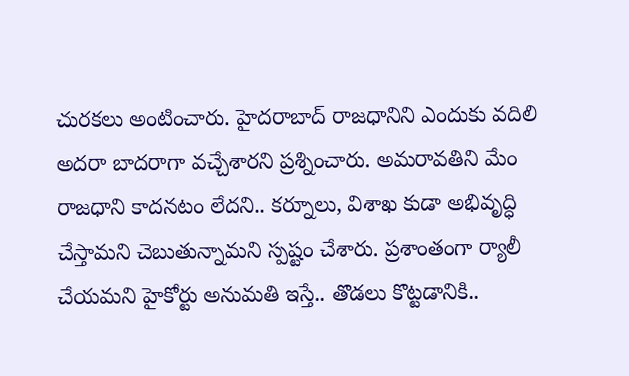చురకలు అంటించారు. హైదరాబాద్ రాజధానిని ఎందుకు వదిలి అదరా బాదరాగా వచ్చేశారని ప్రశ్నించారు. అమరావతిని మేం రాజధాని కాదనటం లేదని.. కర్నూలు, విశాఖ కుడా అభివృద్ధి చేస్తామని చెబుతున్నామని స్పష్టం చేశారు. ప్రశాంతంగా ర్యాలీ చేయమని హైకోర్టు అనుమతి ఇస్తే.. తొడలు కొట్టడానికి..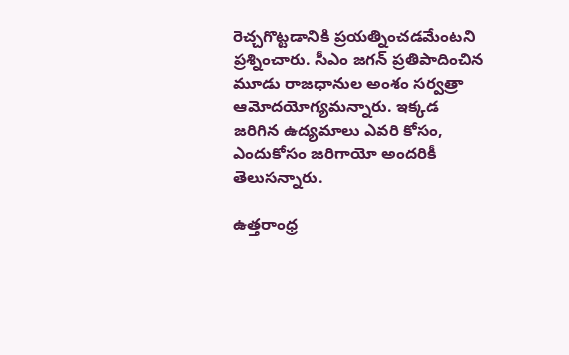రెచ్చగొట్టడానికి ప్రయత్నించడమేంటని ప్రశ్నించారు. సీఎం జగన్ ప్రతిపాదించిన మూడు రాజధానుల అంశం సర్వత్రా ఆమోదయోగ్యమన్నారు. ఇక్కడ జరిగిన ఉద్యమాలు ఎవరి కోసం, ఎందుకోసం జరిగాయో అందరికీ తెలుసన్నారు.

ఉత్తరాంధ్ర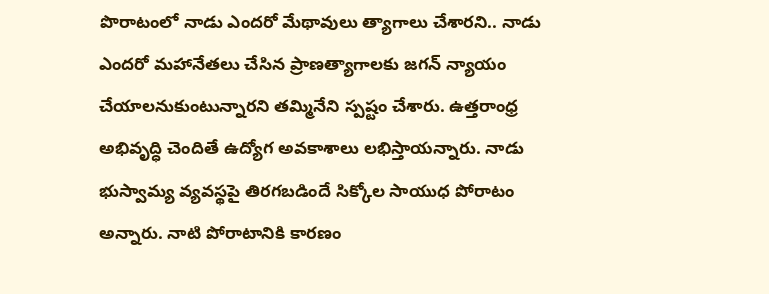పొరాటంలో నాడు ఎందరో మేథావులు త్యాగాలు చేశారని.. నాడు ఎందరో మహానేతలు చేసిన ప్రాణత్యాగాలకు జగన్ న్యాయం చేయాలనుకుంటున్నారని తమ్మినేని స్పష్టం చేశారు. ఉత్తరాంధ్ర అభివృద్ధి చెందితే ఉద్యోగ అవకాశాలు లభిస్తాయన్నారు. నాడు భుస్వామ్య వ్యవస్థపై తిరగబడిందే సిక్కోల సాయుధ పోరాటం అన్నారు. నాటి పోరాటానికి కారణం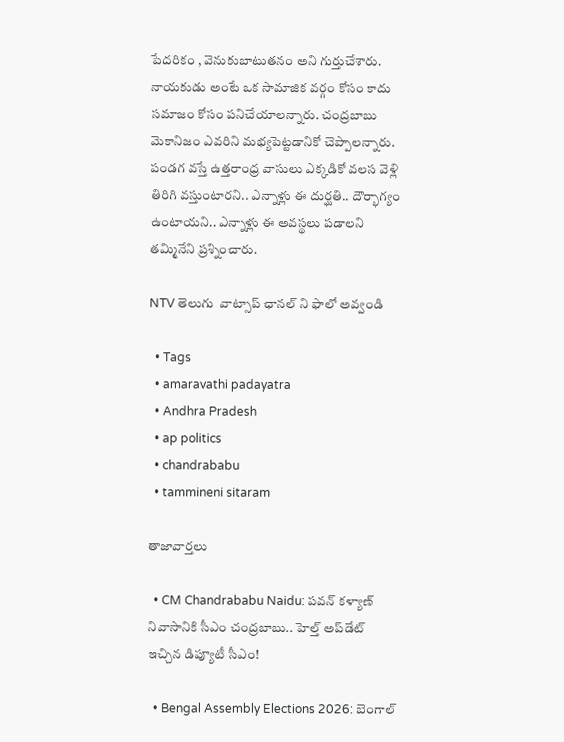పేదరికం , వెనుకుబాటుతనం అని గుర్తుచేశారు. నాయకుడు అంటే ఒక సామాజిక వర్గం కోసం కాదు సమాజం కోసం పనిచేయాలన్నారు. చంద్రబాబు మెకానిజం ఎవరిని మభ్యపెట్టడానికో చెప్పాలన్నారు. పండగ వస్తే ఉత్తరాంధ్ర వాసులు ఎక్కడికో వలస వెళ్లి తిరిగి వస్తుంటారని.. ఎన్నాళ్లు ఈ దుర్ఘతి.. దౌర్భాగ్యం ఉంటాయని.. ఎన్నాళ్లు ఈ అవస్థలు పడాలని తమ్మినేని ప్రశ్నించారు.

NTV తెలుగు  వాట్సాప్ ఛానల్ ని ఫాలో అవ్వండి

  • Tags
  • amaravathi padayatra
  • Andhra Pradesh
  • ap politics
  • chandrababu
  • tammineni sitaram

తాజావార్తలు

  • CM Chandrababu Naidu: పవన్ కళ్యాణ్ నివాసానికి సీఎం చంద్రబాబు.. హెల్త్ అప్‌డేట్ ఇచ్చిన డిప్యూటీ సీఎం!

  • Bengal Assembly Elections 2026: బెంగాల్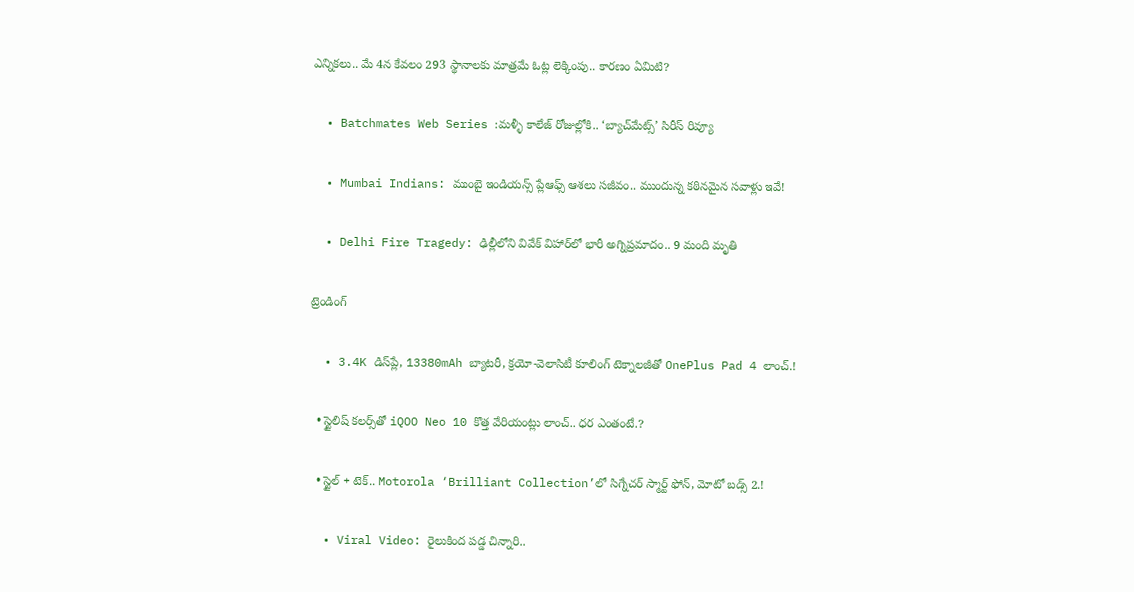ఎన్నికలు.. మే 4న కేవలం 293 స్థానాలకు మాత్రమే ఓట్ల లెక్కింపు.. కారణం ఏమిటి?

  • Batchmates Web Series :మళ్ళీ కాలేజ్ రోజుల్లోకి.. ‘బ్యాచ్‌మేట్స్’ సిరీస్ రివ్యూ

  • Mumbai Indians: ముంబై ఇండియన్స్ ప్లేఆఫ్స్ ఆశలు సజీవం.. ముందున్న కఠినమైన సవాళ్లు ఇవే!

  • Delhi Fire Tragedy: ఢిల్లీలోని వివేక్ విహార్‌లో భారీ అగ్నిప్రమాదం.. 9 మంది మృతి

ట్రెండింగ్‌

  • 3.4K డిస్‌ప్లే, 13380mAh బ్యాటరీ, క్రయో-వెలాసిటీ కూలింగ్ టెక్నాలజీతో OnePlus Pad 4 లాంచ్.!

  • స్టైలిష్ కలర్స్‌తో iQOO Neo 10 కొత్త వేరియంట్లు లాంచ్.. ధర ఎంతంటే.?

  • స్టైల్ + టెక్.. Motorola ‘Brilliant Collection’లో సిగ్నేచర్ స్మార్ట్ ఫోన్, మోటో బడ్స్ 2.!

  • Viral Video: రైలుకింద పడ్డ చిన్నారి..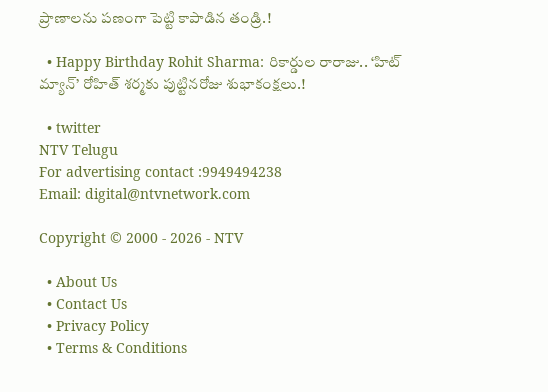ప్రాణాలను పణంగా పెట్టి కాపాడిన తండ్రి.!

  • Happy Birthday Rohit Sharma: రికార్డుల రారాజు.. ‘హిట్‌ మ్యాన్’ రోహిత్ శర్మకు పుట్టినరోజు శుభాకంక్షలు.!

  • twitter
NTV Telugu
For advertising contact :9949494238
Email: digital@ntvnetwork.com

Copyright © 2000 - 2026 - NTV

  • About Us
  • Contact Us
  • Privacy Policy
  • Terms & Conditions